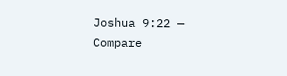Joshua 9:22 — Compare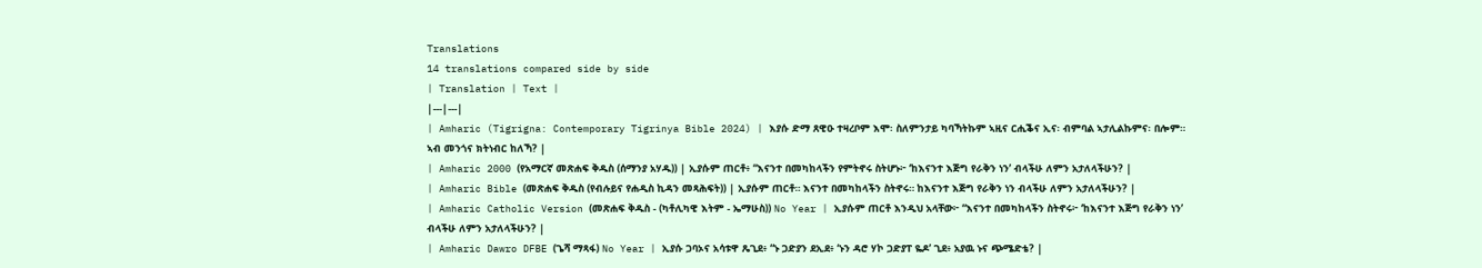Translations
14 translations compared side by side
| Translation | Text |
|---|---|
| Amharic (Tigrigna: Contemporary Tigrinya Bible 2024) | እያሱ ድማ ጸዊዑ ተዛረቦም እሞ፡ ስለምንታይ ካባኻትኩም ኣዚና ርሒቕና ኢና፡ ብምባል ኣታሊልኩምና፡ በሎም። ኣብ መንጎና ክትነብር ከለኻ? |
| Amharic 2000 (የአማርኛ መጽሐፍ ቅዱስ (ሰማንያ አሃዱ)) | ኢያሱም ጠርቶ፥ “እናንተ በመካከላችን የምትኖሩ ስትሆኑ፦ ‘ከእናንተ እጅግ የራቅን ነን’ ብላችሁ ለምን አታለላችሁን? |
| Amharic Bible (መጽሐፍ ቅዱስ (የብሉይና የሐዲስ ኪዳን መጻሕፍት)) | ኢያሱም ጠርቶ። እናንተ በመካከላችን ስትኖሩ። ከእናንተ እጅግ የራቅን ነን ብላችሁ ለምን አታለላችሁን? |
| Amharic Catholic Version (መጽሐፍ ቅዱስ - (ካቶሊካዊ እትም - ኤማሁስ)) No Year | ኢያሱም ጠርቶ እንዲህ አላቸው፦ “እናንተ በመካከላችን ስትኖሩ፦ ‘ከእናንተ እጅግ የራቅን ነን’ ብላችሁ ለምን አታለላችሁን? |
| Amharic Dawro DFBE (ጌሻ ማጻፋ) No Year | ኢያሱ ጋባኦና አሳቱዋ ጼጊደ፥ “ኑ ጋድያን ደኢደ፥ ‘ኑን ዳሮ ሃኮ ጋድያፐ ዬዶ’ ጊደ፥ አያዉ ኑና ጭሜድቴ? |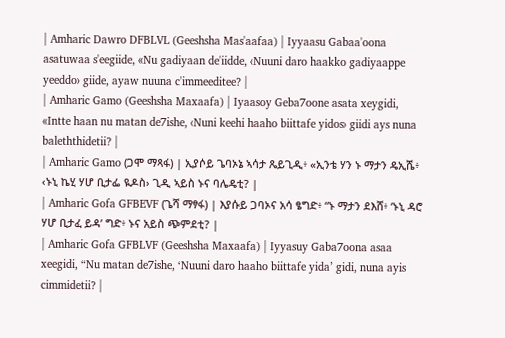| Amharic Dawro DFBLVL (Geeshsha Mas'aafaa) | Iyyaasu Gabaa'oona asatuwaa s'eegiide, «Nu gadiyaan de'iidde, ‹Nuuni daro haakko gadiyaappe yeeddo› giide, ayaw nuuna c'immeeditee? |
| Amharic Gamo (Geeshsha Maxaafa) | Iyaasoy Geba7oone asata xeygidi, «Intte haan nu matan de7ishe, ‹Nuni keehi haaho biittafe yidos› giidi ays nuna baleththidetii? |
| Amharic Gamo (ጋሞ ማጻፋ) | ኢያሶይ ጌባኦኔ ኣሳታ ጼይጊዲ፥ «ኢንቴ ሃን ኑ ማታን ዴኢሼ፥ ‹ኑኒ ኬሂ ሃሆ ቢታፌ ዪዶስ› ጊዲ ኣይስ ኑና ባሌዴቲ? |
| Amharic Gofa GFBEVF (ጌሻ ማፃፋ) | እያሱይ ጋባኦና አሳ ፄግድ፥ “ኑ ማታን ደእሸ፥ ‘ኑኒ ዳሮ ሃሆ ቢታፈ ይዳ’ ግድ፥ ኑና አይስ ጭምደቲ? |
| Amharic Gofa GFBLVF (Geeshsha Maxaafa) | Iyyasuy Gaba7oona asaa xeegidi, “Nu matan de7ishe, ‘Nuuni daro haaho biittafe yida’ gidi, nuna ayis cimmidetii? |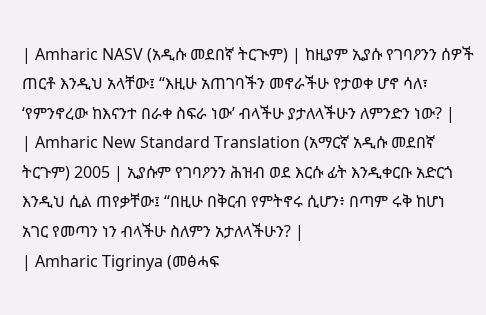| Amharic NASV (አዲሱ መደበኛ ትርጒም) | ከዚያም ኢያሱ የገባዖንን ሰዎች ጠርቶ እንዲህ አላቸው፤ “እዚሁ አጠገባችን መኖራችሁ የታወቀ ሆኖ ሳለ፣ ‘የምንኖረው ከእናንተ በራቀ ስፍራ ነው’ ብላችሁ ያታለላችሁን ለምንድን ነው? |
| Amharic New Standard Translation (አማርኛ አዲሱ መደበኛ ትርጉም) 2005 | ኢያሱም የገባዖንን ሕዝብ ወደ እርሱ ፊት እንዲቀርቡ አድርጎ እንዲህ ሲል ጠየቃቸው፤ “በዚሁ በቅርብ የምትኖሩ ሲሆን፥ በጣም ሩቅ ከሆነ አገር የመጣን ነን ብላችሁ ስለምን አታለላችሁን? |
| Amharic Tigrinya (መፅሓፍ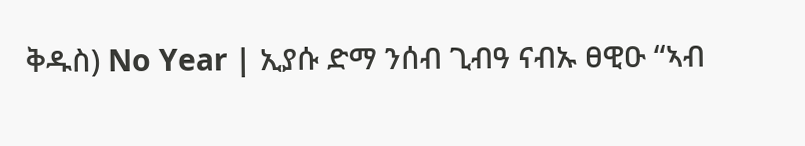ቅዱስ) No Year | ኢያሱ ድማ ንሰብ ጊብዓ ናብኡ ፀዊዑ “ኣብ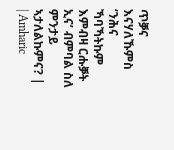ጥቓና እናሃለኹምስ ‘ንሕና ኻባኻትኩም እምብዛ ርሑቓት ኢና’ ብምባል ስለ ምንታይ ኣታለልኩምና? |
| Amharic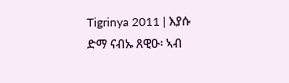Tigrinya 2011 | እያሱ ድማ ናብኡ ጸዊዑ፡ ኣብ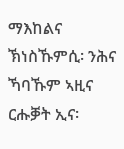ማእከልና ኽነስኹምሲ፡ ንሕና ኻባኹም ኣዚና ርሑቓት ኢና፡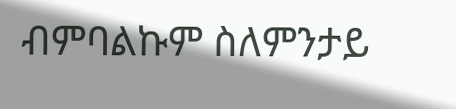ብምባልኩም ስለምንታይ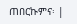ጠበርኩምና፡ |